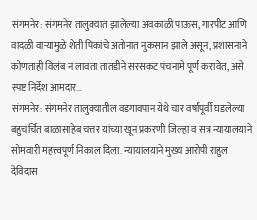संगमनेर: संगमनेर तालुक्यात झालेल्या अवकाळी पाऊस, गारपीट आणि वादळी वाऱ्यामुळे शेती पिकांचे अतोनात नुकसान झाले असून, प्रशासनाने कोणताही विलंब न लावता तातडीने सरसकट पंचनामे पूर्ण करावेत, असे स्पष्ट निर्देश आमदार…
संगमनेर: संगमनेर तालुक्यातील वडगावपान येथे चार वर्षांपूर्वी घडलेल्या बहुचर्चित बाळासाहेब चत्तर यांच्या खून प्रकरणी जिल्हा व सत्र न्यायालयाने सोमवारी महत्त्वपूर्ण निकाल दिला. न्यायालयाने मुख्य आरोपी राहुल देविदास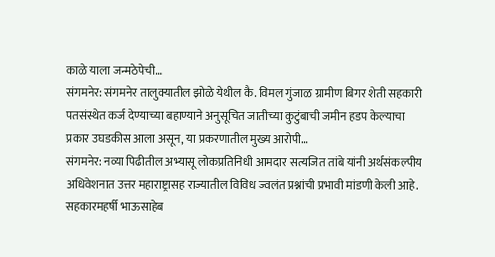काळे याला जन्मठेपेची…
संगमनेर: संगमनेर तालुक्यातील झोळे येथील कै. विमल गुंजाळ ग्रामीण बिगर शेती सहकारी पतसंस्थेत कर्ज देण्याच्या बहाण्याने अनुसूचित जातीच्या कुटुंबाची जमीन हडप केल्याचा प्रकार उघडकीस आला असून, या प्रकरणातील मुख्य आरोपी…
संगमनेर: नव्या पिढीतील अभ्यासू लोकप्रतिनिधी आमदार सत्यजित तांबे यांनी अर्थसंकल्पीय अधिवेशनात उत्तर महाराष्ट्रासह राज्यातील विविध ज्वलंत प्रश्नांची प्रभावी मांडणी केली आहे. सहकारमहर्षी भाऊसाहेब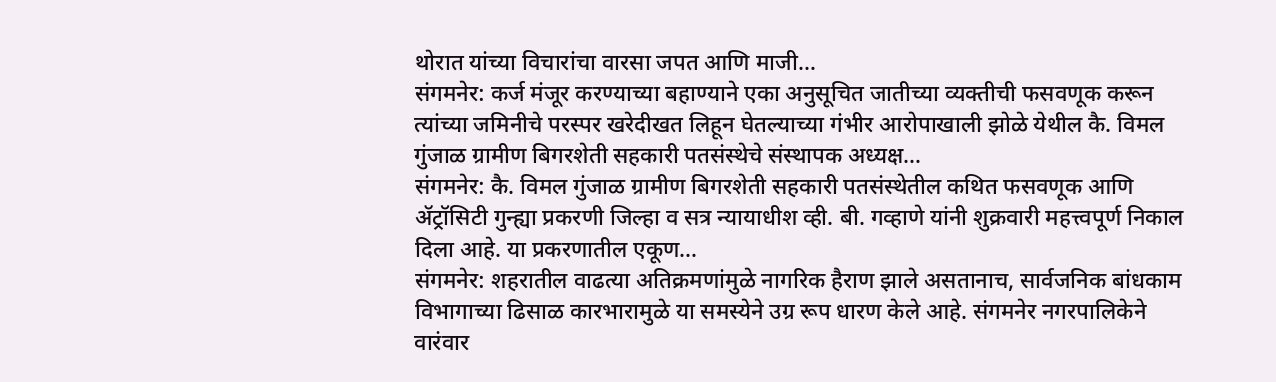थोरात यांच्या विचारांचा वारसा जपत आणि माजी…
संगमनेर: कर्ज मंजूर करण्याच्या बहाण्याने एका अनुसूचित जातीच्या व्यक्तीची फसवणूक करून त्यांच्या जमिनीचे परस्पर खरेदीखत लिहून घेतल्याच्या गंभीर आरोपाखाली झोळे येथील कै. विमल गुंजाळ ग्रामीण बिगरशेती सहकारी पतसंस्थेचे संस्थापक अध्यक्ष…
संगमनेर: कै. विमल गुंजाळ ग्रामीण बिगरशेती सहकारी पतसंस्थेतील कथित फसवणूक आणि ॲट्रॉसिटी गुन्ह्या प्रकरणी जिल्हा व सत्र न्यायाधीश व्ही. बी. गव्हाणे यांनी शुक्रवारी महत्त्वपूर्ण निकाल दिला आहे. या प्रकरणातील एकूण…
संगमनेर: शहरातील वाढत्या अतिक्रमणांमुळे नागरिक हैराण झाले असतानाच, सार्वजनिक बांधकाम विभागाच्या ढिसाळ कारभारामुळे या समस्येने उग्र रूप धारण केले आहे. संगमनेर नगरपालिकेने वारंवार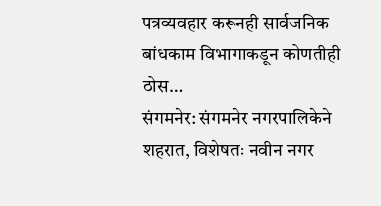पत्रव्यवहार करूनही सार्वजनिक बांधकाम विभागाकडून कोणतीही ठोस…
संगमनेर: संगमनेर नगरपालिकेने शहरात, विशेषतः नवीन नगर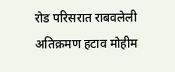रोड परिसरात राबवलेली अतिक्रमण हटाव मोहीम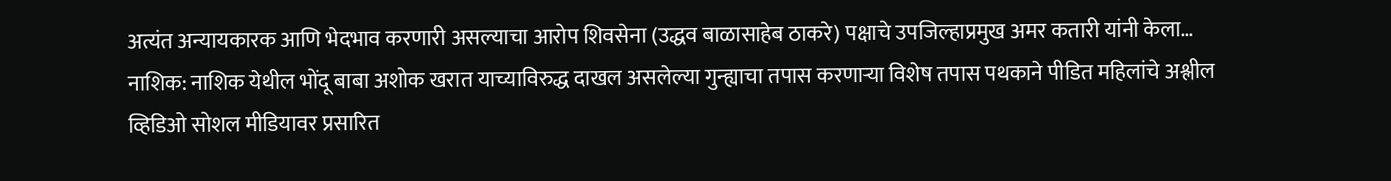अत्यंत अन्यायकारक आणि भेदभाव करणारी असल्याचा आरोप शिवसेना (उद्धव बाळासाहेब ठाकरे) पक्षाचे उपजिल्हाप्रमुख अमर कतारी यांनी केला…
नाशिक: नाशिक येथील भोंदू बाबा अशोक खरात याच्याविरुद्ध दाखल असलेल्या गुन्ह्याचा तपास करणाऱ्या विशेष तपास पथकाने पीडित महिलांचे अश्लील व्हिडिओ सोशल मीडियावर प्रसारित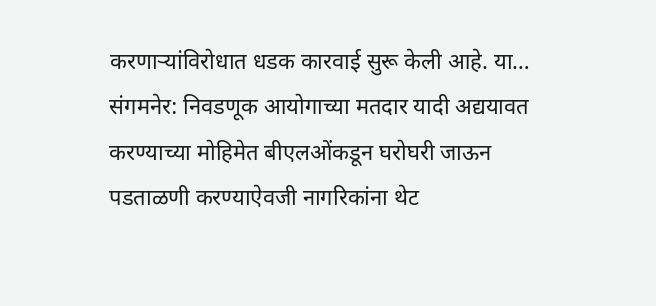करणाऱ्यांविरोधात धडक कारवाई सुरू केली आहे. या…
संगमनेर: निवडणूक आयोगाच्या मतदार यादी अद्ययावत करण्याच्या मोहिमेत बीएलओंकडून घरोघरी जाऊन पडताळणी करण्याऐवजी नागरिकांना थेट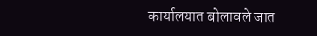कार्यालयात बोलावले जात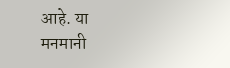आहे. या मनमानी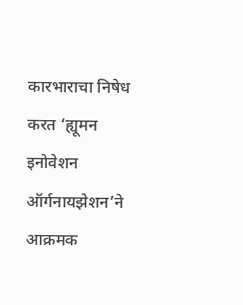कारभाराचा निषेध करत ‘ह्यूमन इनोवेशन ऑर्गनायझेशन’ने आक्रमक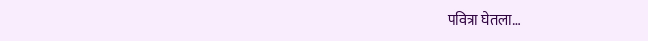पवित्रा घेतला…